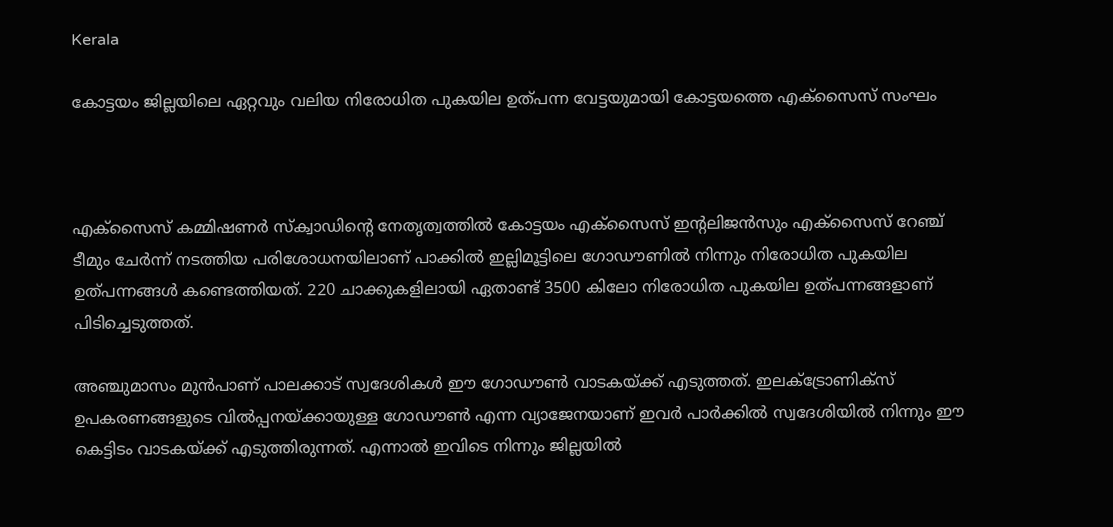Kerala

കോട്ടയം ജില്ലയിലെ ഏറ്റവും വലിയ നിരോധിത പുകയില ഉത്പന്ന വേട്ടയുമായി കോട്ടയത്തെ എക്സൈസ് സംഘം



എക്സൈസ് കമ്മിഷണർ സ്‌ക്വാഡിൻ്റെ നേതൃത്വത്തിൽ കോട്ടയം എക്‌സൈസ് ഇൻ്റലിജൻസും എക്സൈസ് റേഞ്ച് ടീമും ചേർന്ന് നടത്തിയ പരിശോധനയിലാണ് പാക്കിൽ ഇല്ലിമൂട്ടിലെ ഗോഡൗണിൽ നിന്നും നിരോധിത പുകയില ഉത്പന്നങ്ങൾ കണ്ടെത്തിയത്. 220 ചാക്കുകളിലായി ഏതാണ്ട് 3500 കിലോ നിരോധിത പുകയില ഉത്പന്നങ്ങളാണ് പിടിച്ചെടുത്തത്.

അഞ്ചുമാസം മുൻപാണ് പാലക്കാട് സ്വദേശികൾ ഈ ഗോഡൗൺ വാടകയ്ക്ക് എടുത്തത്. ഇലക്ട്രോണിക്സ് ഉപകരണങ്ങളുടെ വിൽപ്പനയ്ക്കായുള്ള ഗോഡൗൺ എന്ന വ്യാജേനയാണ് ഇവർ പാർക്കിൽ സ്വദേശിയിൽ നിന്നും ഈ കെട്ടിടം വാടകയ്ക്ക് എടുത്തിരുന്നത്. എന്നാൽ ഇവിടെ നിന്നും ജില്ലയിൽ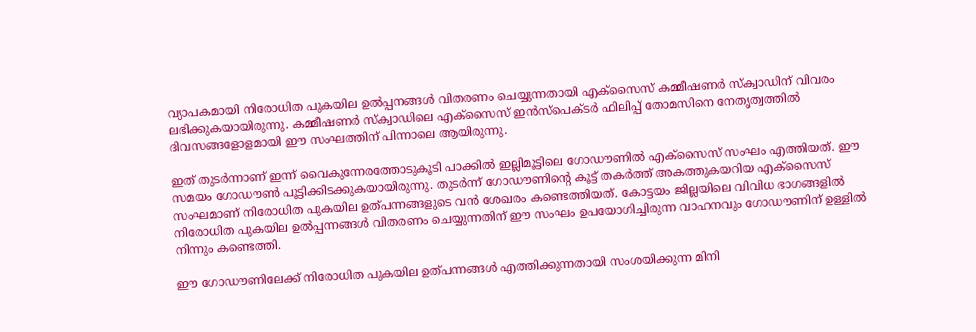വ്യാപകമായി നിരോധിത പുകയില ഉൽപ്പനങ്ങൾ വിതരണം ചെയ്യുന്നതായി എക്സൈസ് കമ്മീഷണർ സ്ക്വാഡിന് വിവരം ലഭിക്കുകയായിരുന്നു. കമ്മീഷണർ സ്ക്വാഡിലെ എക്സൈസ് ഇൻസ്പെക്ടർ ഫിലിപ്പ് തോമസിനെ നേതൃത്വത്തിൽ ദിവസങ്ങളോളമായി ഈ സംഘത്തിന് പിന്നാലെ ആയിരുന്നു.

ഇത് തുടർന്നാണ് ഇന്ന് വൈകുന്നേരത്തോടുകൂടി പാക്കിൽ ഇല്ലിമൂട്ടിലെ ഗോഡൗണിൽ എക്സൈസ് സംഘം എത്തിയത്. ഈ സമയം ഗോഡൗൺ പൂട്ടിക്കിടക്കുകയായിരുന്നു. തുടർന്ന് ഗോഡൗണിന്റെ കൂട്ട് തകർത്ത് അകത്തുകയറിയ എക്സൈസ് സംഘമാണ് നിരോധിത പുകയില ഉത്പന്നങ്ങളുടെ വൻ ശേഖരം കണ്ടെത്തിയത്. കോട്ടയം ജില്ലയിലെ വിവിധ ഭാഗങ്ങളിൽ നിരോധിത പുകയില ഉൽപ്പന്നങ്ങൾ വിതരണം ചെയ്യുന്നതിന് ഈ സംഘം ഉപയോഗിച്ചിരുന്ന വാഹനവും ഗോഡൗണിന് ഉള്ളിൽ നിന്നും കണ്ടെത്തി.

ഈ ഗോഡൗണിലേക്ക് നിരോധിത പുകയില ഉത്പന്നങ്ങൾ എത്തിക്കുന്നതായി സംശയിക്കുന്ന മിനി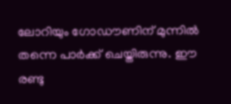ലോറിയും ഗോഡൗണിന് മുന്നിൽ തന്നെ പാർക്ക് ചെയ്തിരുന്നു. ഈ രണ്ടു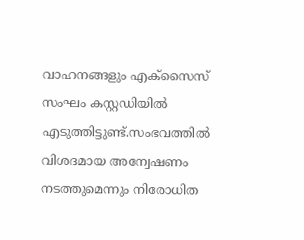വാഹനങ്ങളും എക്സൈസ് സംഘം കസ്റ്റഡിയിൽ എടുത്തിട്ടുണ്ട്.സംഭവത്തിൽ വിശദമായ അന്വേഷണം നടത്തുമെന്നും നിരോധിത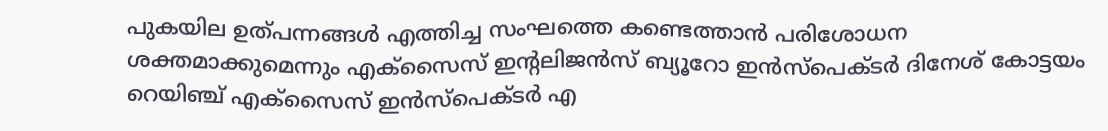പുകയില ഉത്പന്നങ്ങൾ എത്തിച്ച സംഘത്തെ കണ്ടെത്താൻ പരിശോധന ശക്തമാക്കുമെന്നും എക്സൈസ് ഇന്റലിജൻസ് ബ്യൂറോ ഇൻസ്പെക്ടർ ദിനേശ് കോട്ടയം റെയിഞ്ച് എക്സൈസ് ഇൻസ്പെക്ടർ എ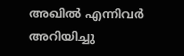അഖിൽ എന്നിവർ അറിയിച്ചു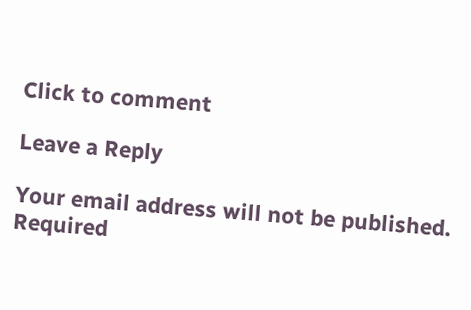Click to comment

Leave a Reply

Your email address will not be published. Required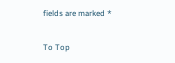fields are marked *

To Top